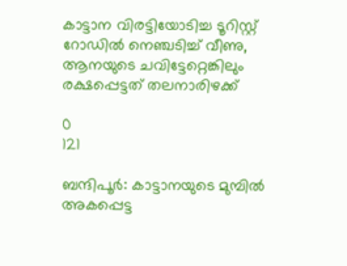കാട്ടാന വിരട്ടിയോടിച്ച ടൂറിസ്റ്റ് റോഡിൽ നെഞ്ചടിച്ച് വീണു, ആനയുടെ ചവിട്ടേറ്റെങ്കിലും രക്ഷപ്പെട്ടത് തലനാരിഴക്ക്

0
121

ബന്ദിപൂർ: കാട്ടാനയുടെ മുമ്പിൽ അകപ്പെട്ട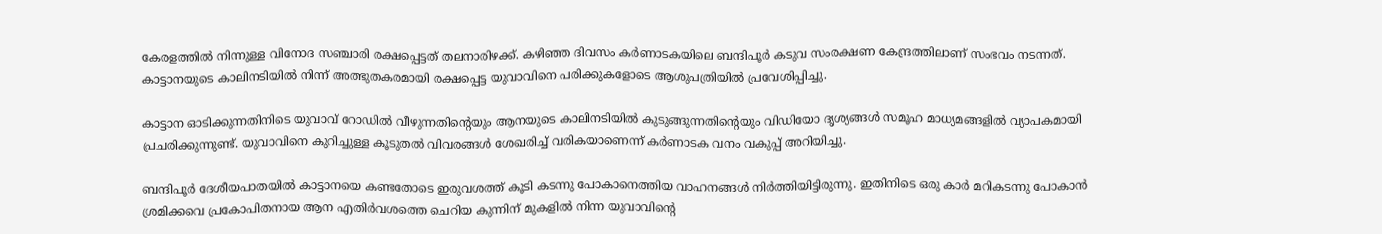കേരളത്തിൽ നിന്നുള്ള വിനോദ സഞ്ചാരി രക്ഷപ്പെട്ടത് തലനാരിഴക്ക്. കഴിഞ്ഞ ദിവസം കർണാടകയിലെ ബന്ദിപൂർ കടുവ സംരക്ഷണ കേന്ദ്രത്തിലാണ് സംഭവം നടന്നത്. കാട്ടാനയുടെ കാലിനടിയിൽ നിന്ന് അത്ഭുതകരമായി രക്ഷപ്പെട്ട യുവാവിനെ പരിക്കുകളോടെ ആശുപത്രിയിൽ പ്രവേശിപ്പിച്ചു.

കാട്ടാന ഓടിക്കുന്നതിനിടെ യുവാവ് റോഡിൽ വീഴുന്നതിന്‍റെയും ആനയുടെ കാലിനടിയിൽ കുടുങ്ങുന്നതിന്‍റെയും വിഡിയോ ദൃശ്യങ്ങൾ സമൂഹ മാധ്യമങ്ങളിൽ വ്യാപകമായി പ്രചരിക്കുന്നുണ്ട്. യുവാവിനെ കുറിച്ചുള്ള കൂടുതൽ വിവരങ്ങൾ ശേഖരിച്ച് വരികയാണെന്ന് കർണാടക വനം വകുപ്പ് അറിയിച്ചു.

ബന്ദിപൂർ ദേശീയപാതയിൽ കാട്ടാനയെ കണ്ടതോടെ ഇരുവശത്ത് കൂടി കടന്നു പോകാനെത്തിയ വാഹനങ്ങൾ നിർത്തിയിട്ടിരുന്നു. ഇതിനിടെ ഒരു കാർ മറികടന്നു പോകാൻ ശ്രമിക്കവെ പ്രകോപിതനായ ആന എതിർവശത്തെ ചെറിയ കുന്നിന് മുകളിൽ നിന്ന യുവാവിന്‍റെ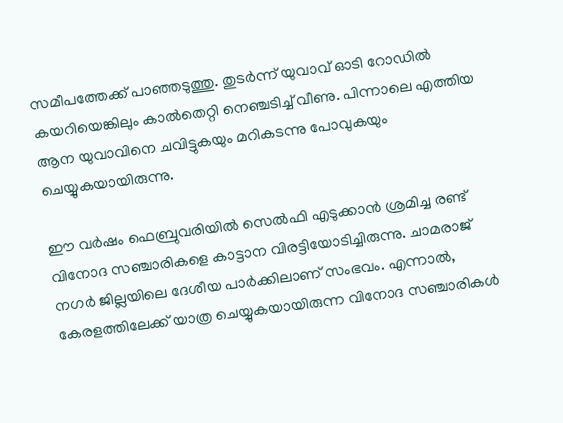സമീപത്തേക്ക് പാഞ്ഞടുത്തു. തുടർന്ന് യുവാവ് ഓടി റോഡിൽ കയറിയെങ്കിലും കാൽതെറ്റി നെഞ്ചടിച്ച് വീണു. പിന്നാലെ എത്തിയ ആന യുവാവിനെ ചവിട്ടുകയും മറികടന്നു പോവുകയും ചെയ്യുകയായിരുന്നു.

ഈ വർഷം ഫെബ്രുവരിയിൽ സെൽഫി എടുക്കാൻ ശ്രമിച്ച രണ്ട് വിനോദ സഞ്ചാരികളെ കാട്ടാന വിരട്ടിയോടിച്ചിരുന്നു. ചാമരാജ് നഗർ ജില്ലയിലെ ദേശീയ പാർക്കിലാണ് സംഭവം. എന്നാൽ, കേരളത്തിലേക്ക് യാത്ര ചെയ്യുകയായിരുന്ന വിനോദ സഞ്ചാരികൾ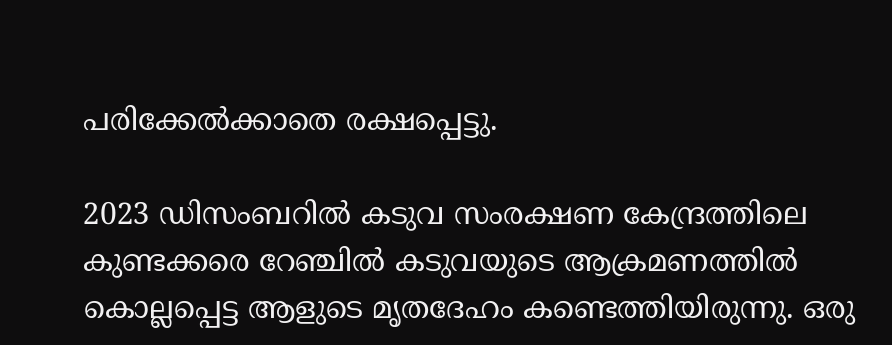പരിക്കേൽക്കാതെ രക്ഷപ്പെട്ടു.

2023 ഡിസംബറിൽ കടുവ സംരക്ഷണ കേന്ദ്രത്തിലെ കുണ്ടക്കരെ റേഞ്ചിൽ കടുവയുടെ ആക്രമണത്തിൽ കൊല്ലപ്പെട്ട ആളുടെ മൃതദേഹം കണ്ടെത്തിയിരുന്നു. ഒരു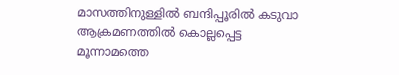മാസത്തിനുള്ളിൽ ബന്ദിപ്പൂരിൽ കടുവാ ആക്രമണത്തിൽ കൊല്ലപ്പെട്ട മൂന്നാമത്തെ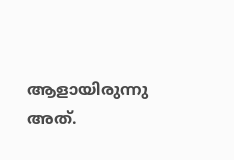ആളായിരുന്നു അത്.